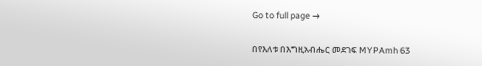Go to full page →

በየእለቱ በእግዚአብሔር መደገፍ MYPAmh 63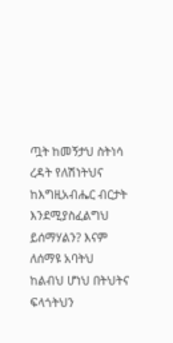ጧት ከመኝታህ ስትነሳ ረዳት የለሽነትህና ከእግዚአብሔር ብርታት እንደሚያስፈልግህ ይሰማሃልን? እናም ለሰማዩ አባትህ ከልብህ ሆነህ በትህትና ፍላጎትህን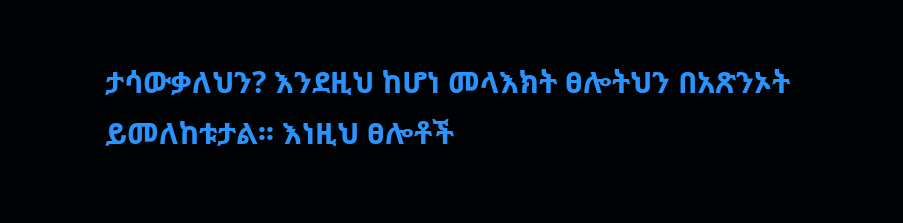ታሳውቃለህን? እንደዚህ ከሆነ መላእክት ፀሎትህን በአጽንኦት ይመለከቱታል፡፡ እነዚህ ፀሎቶች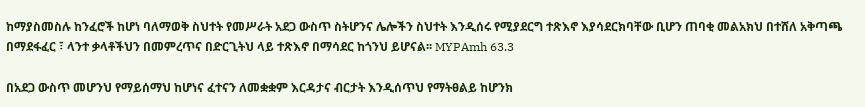ከማያስመስሉ ከንፈሮች ከሆነ ባለማወቅ ስህተት የመሥራት አደጋ ውስጥ ስትሆንና ሌሎችን ስህተት እንዲሰሩ የሚያደርግ ተጽእኖ እያሳደርክባቸው ቢሆን ጠባቂ መልአክህ በተሸለ አቅጣጫ በማደፋፈር ፣ ላንተ ቃላቶችህን በመምረጥና በድርጊትህ ላይ ተጽእኖ በማሳደር ከጎንህ ይሆናል፡፡ MYPAmh 63.3

በአደጋ ውስጥ መሆንህ የማይሰማህ ከሆነና ፈተናን ለመቋቋም እርዳታና ብርታት እንዲሰጥህ የማትፀልይ ከሆንክ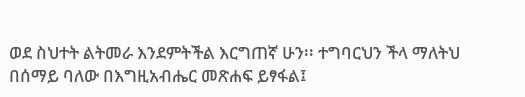ወደ ስህተት ልትመራ እንደምትችል እርግጠኛ ሁን፡፡ ተግባርህን ችላ ማለትህ በሰማይ ባለው በእግዚአብሔር መጽሐፍ ይፃፋል፤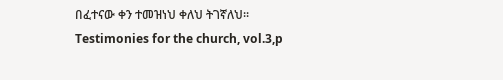በፈተናው ቀን ተመዝነህ ቀለህ ትገኛለህ፡፡ Testimonies for the church, vol.3,p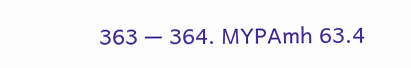363 — 364. MYPAmh 63.4